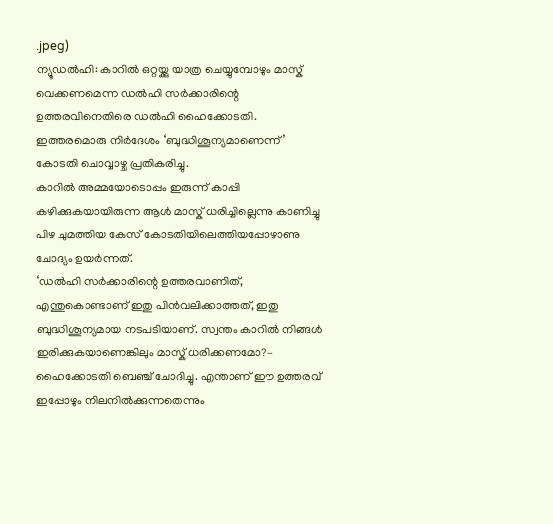.jpeg)
ന്യൂഡൽഹി: കാറിൽ ഒറ്റയ്ക്കു യാത്ര ചെയ്യുമ്പോഴും മാസ്ക് വെക്കണമെന്ന ഡൽഹി സർക്കാരിന്റെ ഉത്തരവിനെതിരെ ഡൽഹി ഹൈക്കോടതി. ഇത്തരമൊരു നിർദേശം ‘ബുദ്ധിശൂന്യമാണെന്ന്’ കോടതി ചൊവ്വാഴ്ച പ്രതികരിച്ചു.
കാറിൽ അമ്മയോടൊപ്പം ഇരുന്ന് കാപ്പി കഴിക്കുകയായിരുന്ന ആൾ മാസ്ക് ധരിച്ചില്ലെന്നു കാണിച്ചു പിഴ ചുമത്തിയ കേസ് കോടതിയിലെത്തിയപ്പോഴാണു ചോദ്യം ഉയർന്നത്.
‘ഡൽഹി സർക്കാരിന്റെ ഉത്തരവാണിത്, എന്തുകൊണ്ടാണ് ഇതു പിൻവലിക്കാത്തത്, ഇതു ബുദ്ധിശൂന്യമായ നടപടിയാണ്. സ്വന്തം കാറിൽ നിങ്ങൾ ഇരിക്കുകയാണെങ്കിലും മാസ്ക് ധരിക്കണമോ?– ഹൈക്കോടതി ബെഞ്ച് ചോദിച്ചു. എന്താണ് ഈ ഉത്തരവ് ഇപ്പോഴും നിലനിൽക്കുന്നതെന്നും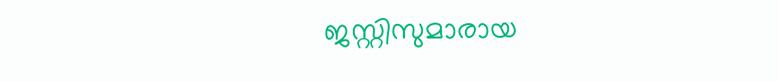ജസ്റ്റിസുമാരായ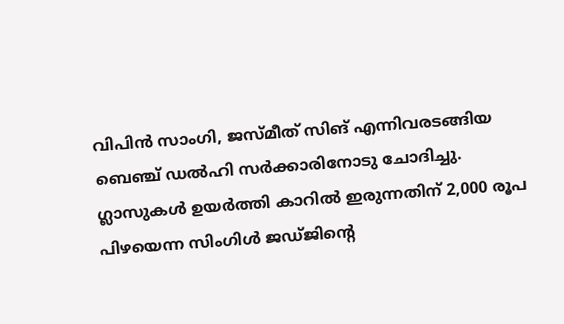വിപിൻ സാംഗി, ജസ്മീത് സിങ് എന്നിവരടങ്ങിയ ബെഞ്ച് ഡൽഹി സർക്കാരിനോടു ചോദിച്ചു.
ഗ്ലാസുകൾ ഉയർത്തി കാറിൽ ഇരുന്നതിന് 2,000 രൂപ പിഴയെന്ന സിംഗിൾ ജഡ്ജിന്റെ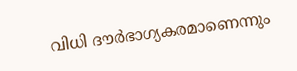വിധി ദൗർഭാഗ്യകരമാണെന്നും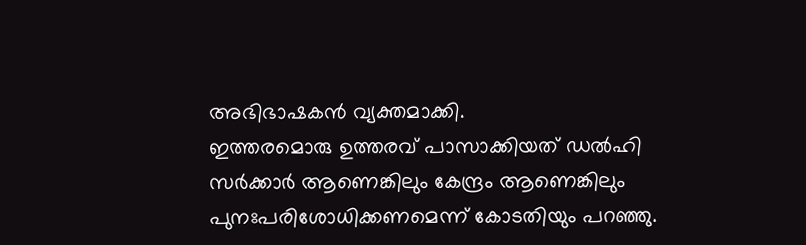അഭിഭാഷകൻ വ്യക്തമാക്കി.
ഇത്തരമൊരു ഉത്തരവ് പാസാക്കിയത് ഡൽഹി സർക്കാർ ആണെങ്കിലും കേന്ദ്രം ആണെങ്കിലും പുനഃപരിശോധിക്കണമെന്ന് കോടതിയും പറഞ്ഞു.